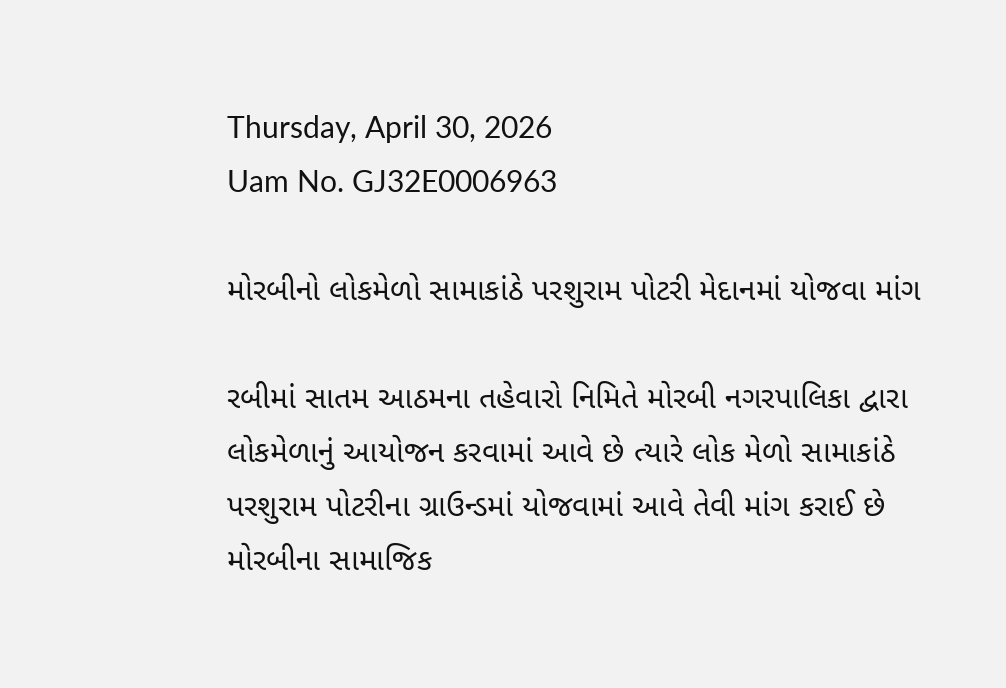Thursday, April 30, 2026
Uam No. GJ32E0006963

મોરબીનો લોકમેળો સામાકાંઠે પરશુરામ પોટરી મેદાનમાં યોજવા માંગ

રબીમાં સાતમ આઠમના તહેવારો નિમિતે મોરબી નગરપાલિકા દ્વારા લોકમેળાનું આયોજન કરવામાં આવે છે ત્યારે લોક મેળો સામાકાંઠે પરશુરામ પોટરીના ગ્રાઉન્ડમાં યોજવામાં આવે તેવી માંગ કરાઈ છે         મોરબીના સામાજિક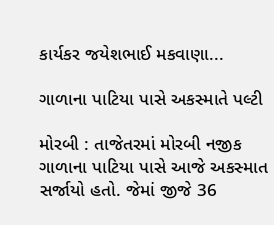કાર્યકર જયેશભાઈ મકવાણા...

ગાળાના પાટિયા પાસે અકસ્માતે પલ્ટી

મોરબી : તાજેતરમાં મોરબી નજીક ગાળાના પાટિયા પાસે આજે અકસ્માત સર્જાયો હતો. જેમાં જીજે 36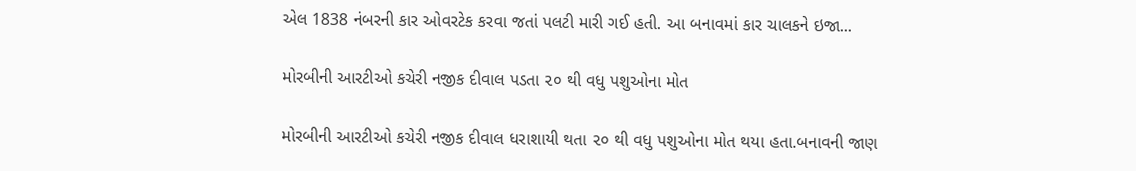એલ 1838 નંબરની કાર ઓવરટેક કરવા જતાં પલટી મારી ગઈ હતી. આ બનાવમાં કાર ચાલકને ઇજા...

મોરબીની આરટીઓ કચેરી નજીક દીવાલ પડતા ૨૦ થી વધુ પશુઓના મોત

મોરબીની આરટીઓ કચેરી નજીક દીવાલ ધરાશાયી થતા ૨૦ થી વધુ પશુઓના મોત થયા હતા.બનાવની જાણ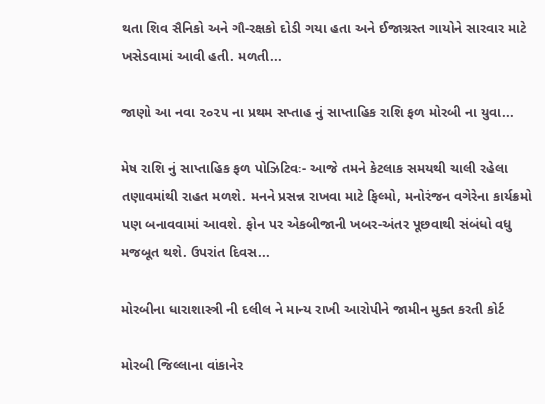થતા શિવ સૈનિકો અને ગૌ-રક્ષકો દોડી ગયા હતા અને ઈજાગ્રસ્ત ગાયોને સારવાર માટે ખસેડવામાં આવી હતી. મળતી...

જાણો આ નવા ૨૦૨૫ ના પ્રથમ સપ્તાહ નું સાપ્તાહિક રાશિ ફળ મોરબી ના યુવા...

મેષ રાશિ નું સાપ્તાહિક ફળ પોઝિટિવઃ- આજે તમને કેટલાક સમયથી ચાલી રહેલા તણાવમાંથી રાહત મળશે. મનને પ્રસન્ન રાખવા માટે ફિલ્મો, મનોરંજન વગેરેના કાર્યક્રમો પણ બનાવવામાં આવશે. ફોન પર એકબીજાની ખબર-અંતર પૂછવાથી સંબંધો વધુ મજબૂત થશે. ઉપરાંત દિવસ...

મોરબીના ધારાશાસ્ત્રી ની દલીલ ને માન્ય રાખી આરોપીને જામીન મુક્ત કરતી કોર્ટ

મોરબી જિલ્લાના વાંકાનેર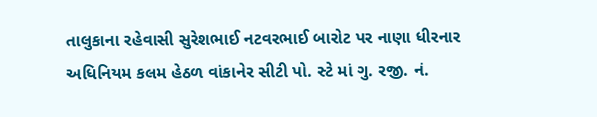તાલુકાના રહેવાસી સુરેશભાઈ નટવરભાઈ બારોટ પર નાણા ધીરનાર અધિનિયમ કલમ હેઠળ વાંકાનેર સીટી પો. સ્ટે માં ગુ. રજી. નં.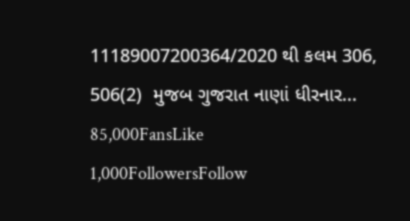11189007200364/2020 થી કલમ 306, 506(2)  મુજબ ગુજરાત નાણાં ધીરનાર...
85,000FansLike
1,000FollowersFollow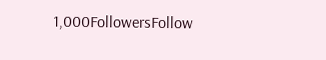1,000FollowersFollow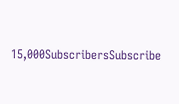15,000SubscribersSubscribe